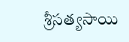శ్రీసత్యసాయి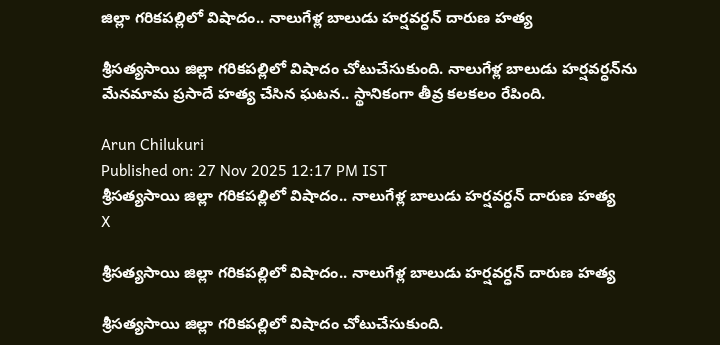జిల్లా గరికపల్లిలో విషాదం.. నాలుగేళ్ల బాలుడు హర్షవర్ధన్‌ దారుణ హత్య

శ్రీసత్యసాయి జిల్లా గరికపల్లిలో విషాదం చోటుచేసుకుంది. నాలుగేళ్ల బాలుడు హర్షవర్ధన్‌ను మేనమామ ప్రసాదే హత్య చేసిన ఘటన.. స్థానికంగా తీవ్ర కలకలం రేపింది.

Arun Chilukuri
Published on: 27 Nov 2025 12:17 PM IST
శ్రీసత్యసాయి జిల్లా గరికపల్లిలో విషాదం.. నాలుగేళ్ల బాలుడు హర్షవర్ధన్‌ దారుణ హత్య
X

శ్రీసత్యసాయి జిల్లా గరికపల్లిలో విషాదం.. నాలుగేళ్ల బాలుడు హర్షవర్ధన్‌ దారుణ హత్య

శ్రీసత్యసాయి జిల్లా గరికపల్లిలో విషాదం చోటుచేసుకుంది.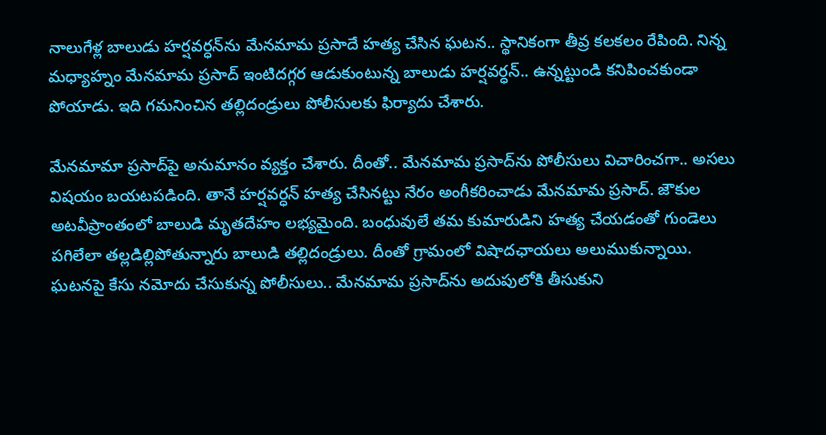నాలుగేళ్ల బాలుడు హర్షవర్ధన్‌ను మేనమామ ప్రసాదే హత్య చేసిన ఘటన.. స్థానికంగా తీవ్ర కలకలం రేపింది. నిన్న మధ్యాహ్నం మేనమామ ప్రసాద్‌ ఇంటిదగ్గర ఆడుకుంటున్న బాలుడు హర్షవర్ధన్‌.. ఉన్నట్టుండి కనిపించకుండా పోయాడు. ఇది గమనించిన తల్లిదండ్రులు పోలీసులకు ఫిర్యాదు చేశారు.

మేనమామా ప్రసాద్‌పై అనుమానం వ్యక్తం చేశారు. దీంతో.. మేనమామ ప్రసాద్‌ను పోలీసులు విచారించగా.. అసలు విషయం బయటపడింది. తానే హర్షవర్ధన్‌ హత్య చేసినట్టు నేరం అంగీకరించాడు మేనమామ ప్రసాద్. జౌకుల అటవీప్రాంతంలో బాలుడి మృతదేహం లభ్యమైంది. బంధువులే తమ కుమారుడిని హత్య చేయడంతో గుండెలు పగిలేలా తల్లడిల్లిపోతున్నారు బాలుడి తల్లిదండ్రులు. దీంతో గ్రామంలో విషాదఛాయలు అలుముకున్నాయి. ఘటనపై కేసు నమోదు చేసుకున్న పోలీసులు.. మేనమామ ప్రసాద్‌ను అదుపులోకి తీసుకుని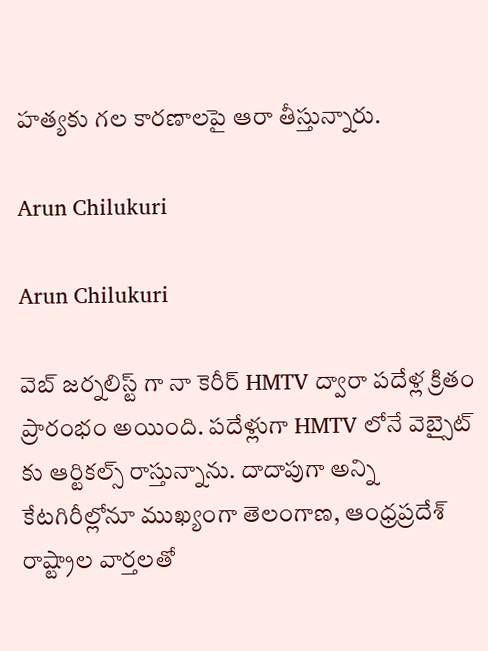హత్యకు గల కారణాలపై ఆరా తీస్తున్నారు.

Arun Chilukuri

Arun Chilukuri

వెబ్ జర్నలిస్ట్ గా నా కెరీర్ HMTV ద్వారా పదేళ్ల క్రితం ప్రారంభం అయింది. పదేళ్లుగా HMTV లోనే వెబ్సైట్ కు ఆర్టికల్స్ రాస్తున్నాను. దాదాపుగా అన్ని కేటగిరీల్లోనూ ముఖ్యంగా తెలంగాణ, ఆంధ్రప్రదేశ్ రాష్ట్రాల వార్తలతో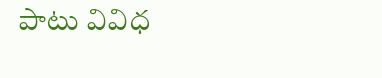పాటు వివిధ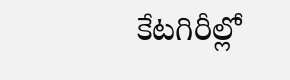కేటగిరీల్లో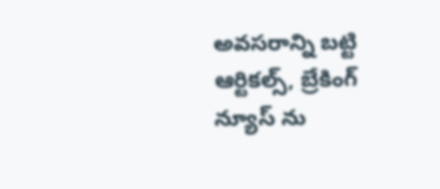అవసరాన్ని బట్టి ఆర్టికల్స్, బ్రేకింగ్ న్యూస్ ను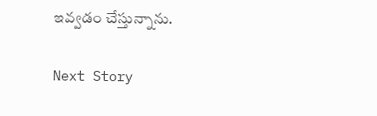ఇవ్వడం చేస్తున్నాను.

Next Story